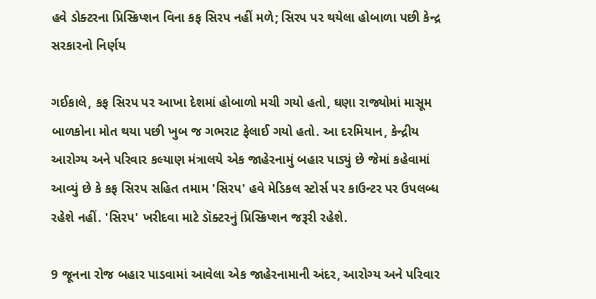હવે ડોક્ટરના પ્રિસ્ક્રિપ્શન વિના કફ સિરપ નહીં મળે; સિરપ પર થયેલા હોબાળા પછી કેન્દ્ર સરકારનો નિર્ણય

ગઈકાલે, કફ સિરપ પર આખા દેશમાં હોબાળો મચી ગયો હતો, ઘણા રાજ્યોમાં માસૂમ બાળકોના મોત થયા પછી ખુબ જ ગભરાટ ફેલાઈ ગયો હતો. આ દરમિયાન, કેન્દ્રીય આરોગ્ય અને પરિવાર કલ્યાણ મંત્રાલયે એક જાહેરનામું બહાર પાડ્યું છે જેમાં કહેવામાં આવ્યું છે કે કફ સિરપ સહિત તમામ 'સિરપ' હવે મેડિકલ સ્ટોર્સ પર કાઉન્ટર પર ઉપલબ્ધ રહેશે નહીં. 'સિરપ' ખરીદવા માટે ડૉક્ટરનું પ્રિસ્ક્રિપ્શન જરૂરી રહેશે.

9 જૂનના રોજ બહાર પાડવામાં આવેલા એક જાહેરનામાની અંદર, આરોગ્ય અને પરિવાર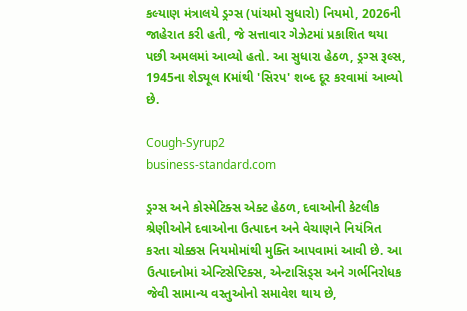કલ્યાણ મંત્રાલયે ડ્રગ્સ (પાંચમો સુધારો) નિયમો, 2026ની જાહેરાત કરી હતી, જે સત્તાવાર ગેઝેટમાં પ્રકાશિત થયા પછી અમલમાં આવ્યો હતો. આ સુધારા હેઠળ, ડ્રગ્સ રૂલ્સ, 1945ના શેડ્યૂલ Kમાંથી 'સિરપ' શબ્દ દૂર કરવામાં આવ્યો છે.

Cough-Syrup2
business-standard.com

ડ્રગ્સ અને કોસ્મેટિક્સ એક્ટ હેઠળ, દવાઓની કેટલીક શ્રેણીઓને દવાઓના ઉત્પાદન અને વેચાણને નિયંત્રિત કરતા ચોક્કસ નિયમોમાંથી મુક્તિ આપવામાં આવી છે. આ ઉત્પાદનોમાં એન્ટિસેપ્ટિક્સ, એન્ટાસિડ્સ અને ગર્ભનિરોધક જેવી સામાન્ય વસ્તુઓનો સમાવેશ થાય છે,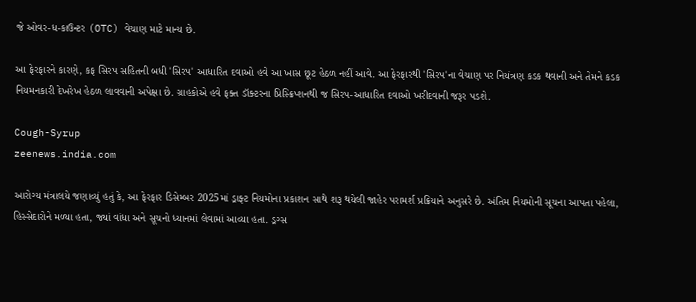જે ઓવર-ધ-કાઉન્ટર (OTC) વેચાણ માટે માન્ય છે.

આ ફેરફારને કારણે, કફ સિરપ સહિતની બધી 'સિરપ' આધારિત દવાઓ હવે આ ખાસ છૂટ હેઠળ નહીં આવે. આ ફેરફારથી 'સિરપ'ના વેચાણ પર નિયંત્રણ કડક થવાની અને તેમને કડક નિયમનકારી દેખરેખ હેઠળ લાવવાની અપેક્ષા છે. ગ્રાહકોએ હવે ફક્ત ડૉક્ટરના પ્રિસ્ક્રિપ્શનથી જ સિરપ-આધારિત દવાઓ ખરીદવાની જરૂર પડશે.

Cough-Syrup
zeenews.india.com

આરોગ્ય મંત્રાલયે જણાવ્યું હતું કે, આ ફેરફાર ડિસેમ્બર 2025માં ડ્રાફ્ટ નિયમોના પ્રકાશન સાથે શરૂ થયેલી જાહેર પરામર્શ પ્રક્રિયાને અનુસરે છે. અંતિમ નિયમોની સૂચના આપતા પહેલા, હિસ્સેદારોને મળ્યા હતા, જ્યાં વાંધા અને સૂચનો ધ્યાનમાં લેવામાં આવ્યા હતા. ડ્રગ્સ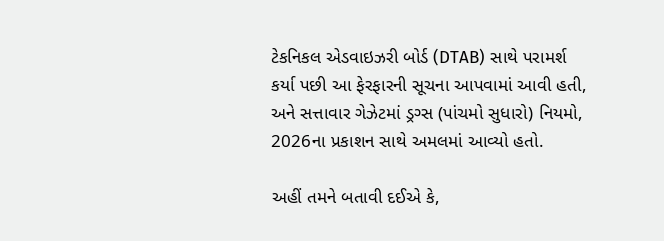ટેકનિકલ એડવાઇઝરી બોર્ડ (DTAB) સાથે પરામર્શ કર્યા પછી આ ફેરફારની સૂચના આપવામાં આવી હતી, અને સત્તાવાર ગેઝેટમાં ડ્રગ્સ (પાંચમો સુધારો) નિયમો, 2026ના પ્રકાશન સાથે અમલમાં આવ્યો હતો.

અહીં તમને બતાવી દઈએ કે,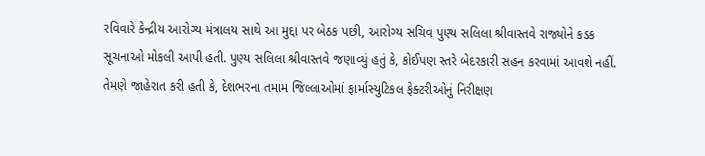રવિવારે કેન્દ્રીય આરોગ્ય મંત્રાલય સાથે આ મુદ્દા પર બેઠક પછી, આરોગ્ય સચિવ પુણ્ય સલિલા શ્રીવાસ્તવે રાજ્યોને કડક સૂચનાઓ મોકલી આપી હતી. પુણ્ય સલિલા શ્રીવાસ્તવે જણાવ્યું હતું કે, કોઈપણ સ્તરે બેદરકારી સહન કરવામાં આવશે નહીં. તેમણે જાહેરાત કરી હતી કે, દેશભરના તમામ જિલ્લાઓમાં ફાર્માસ્યુટિકલ ફેક્ટરીઓનું નિરીક્ષણ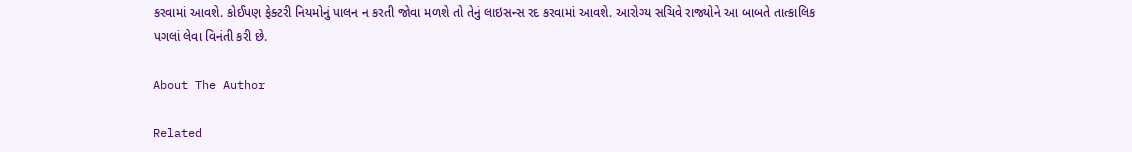કરવામાં આવશે. કોઈપણ ફેક્ટરી નિયમોનું પાલન ન કરતી જોવા મળશે તો તેનું લાઇસન્સ રદ કરવામાં આવશે. આરોગ્ય સચિવે રાજ્યોને આ બાબતે તાત્કાલિક પગલાં લેવા વિનંતી કરી છે.

About The Author

Related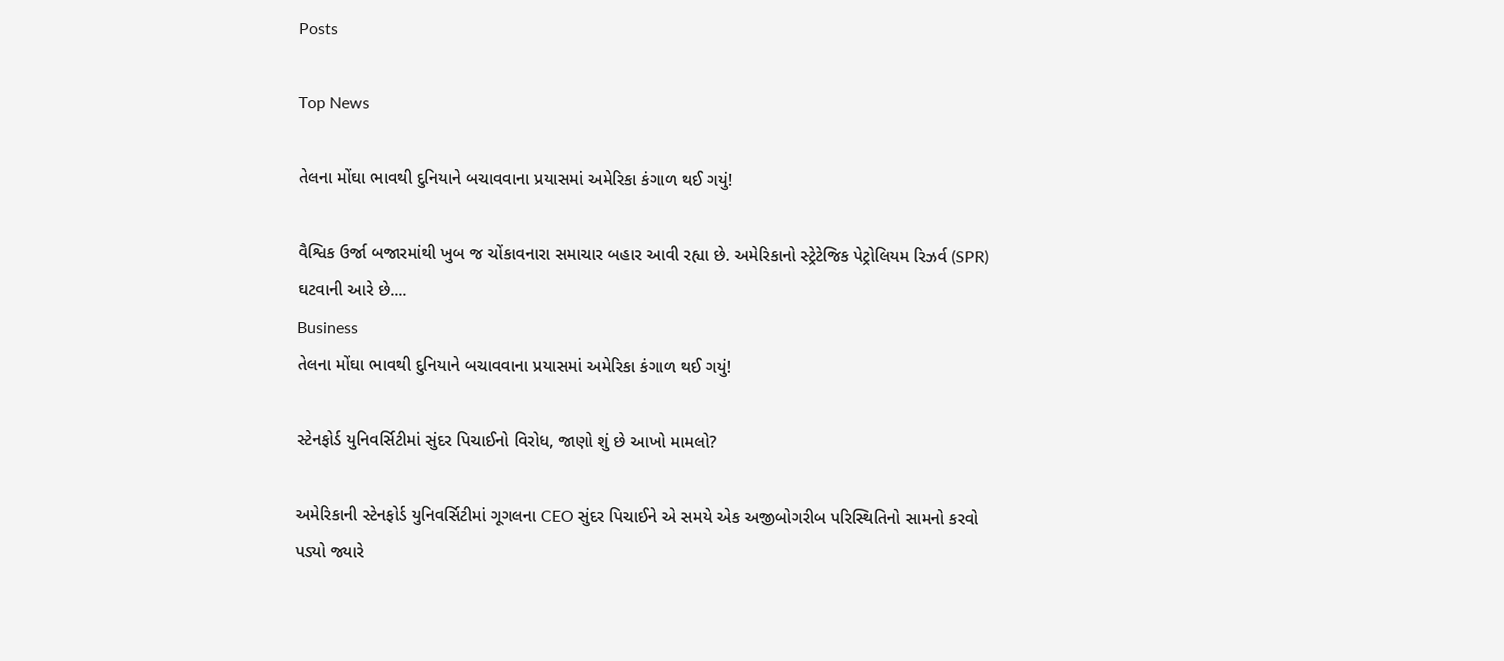Posts

Top News

તેલના મોંઘા ભાવથી દુનિયાને બચાવવાના પ્રયાસમાં અમેરિકા કંગાળ થઈ ગયું!

વૈશ્વિક ઉર્જા બજારમાંથી ખુબ જ ચોંકાવનારા સમાચાર બહાર આવી રહ્યા છે. અમેરિકાનો સ્ટ્રેટેજિક પેટ્રોલિયમ રિઝર્વ (SPR) ઘટવાની આરે છે....
Business
તેલના મોંઘા ભાવથી દુનિયાને બચાવવાના પ્રયાસમાં અમેરિકા કંગાળ થઈ ગયું!

સ્ટેનફોર્ડ યુનિવર્સિટીમાં સુંદર પિચાઈનો વિરોધ, જાણો શું છે આખો મામલો?

અમેરિકાની સ્ટેનફોર્ડ યુનિવર્સિટીમાં ગૂગલના CEO સુંદર પિચાઈને એ સમયે એક અજીબોગરીબ પરિસ્થિતિનો સામનો કરવો પડ્યો જ્યારે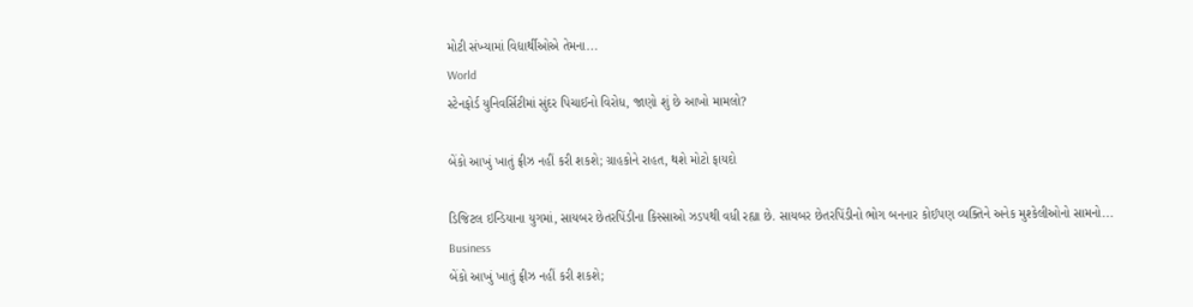મોટી સંખ્યામાં વિદ્યાર્થીઓએ તેમના...
World
સ્ટેનફોર્ડ યુનિવર્સિટીમાં સુંદર પિચાઈનો વિરોધ, જાણો શું છે આખો મામલો?

બેંકો આખું ખાતું ફ્રીઝ નહીં કરી શકશે; ગ્રાહકોને રાહત, થશે મોટો ફાયદો

ડિજિટલ ઇન્ડિયાના યુગમાં, સાયબર છેતરપિંડીના કિસ્સાઓ ઝડપથી વધી રહ્યા છે. સાયબર છેતરપિંડીનો ભોગ બનનાર કોઈપણ વ્યક્તિને અનેક મુશ્કેલીઓનો સામનો...
Business
બેંકો આખું ખાતું ફ્રીઝ નહીં કરી શકશે;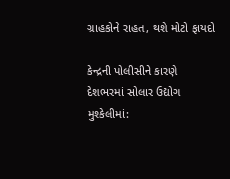ગ્રાહકોને રાહત, થશે મોટો ફાયદો

કેન્દ્રની પોલીસીને કારણે દેશભરમાં સોલાર ઉદ્યોગ મુશ્કેલીમાં: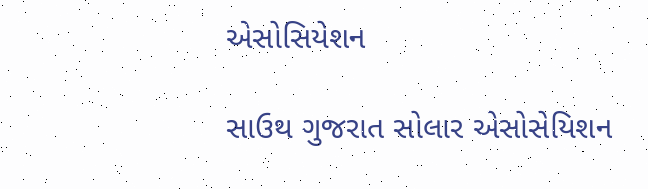એસોસિયેશન

સાઉથ ગુજરાત સોલાર એસોસેયિશન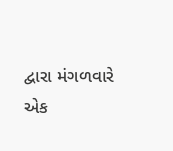દ્વારા મંગળવારે એક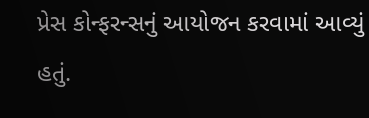પ્રેસ કોન્ફરન્સનું આયોજન કરવામાં આવ્યું હતું.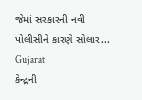જેમાં સરકારની નવી પોલીસીને કારણે સોલાર...
Gujarat
કેન્દ્રની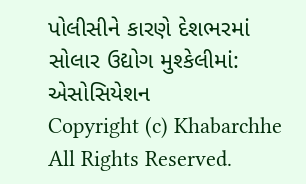પોલીસીને કારણે દેશભરમાં સોલાર ઉદ્યોગ મુશ્કેલીમાં: એસોસિયેશન
Copyright (c) Khabarchhe All Rights Reserved.